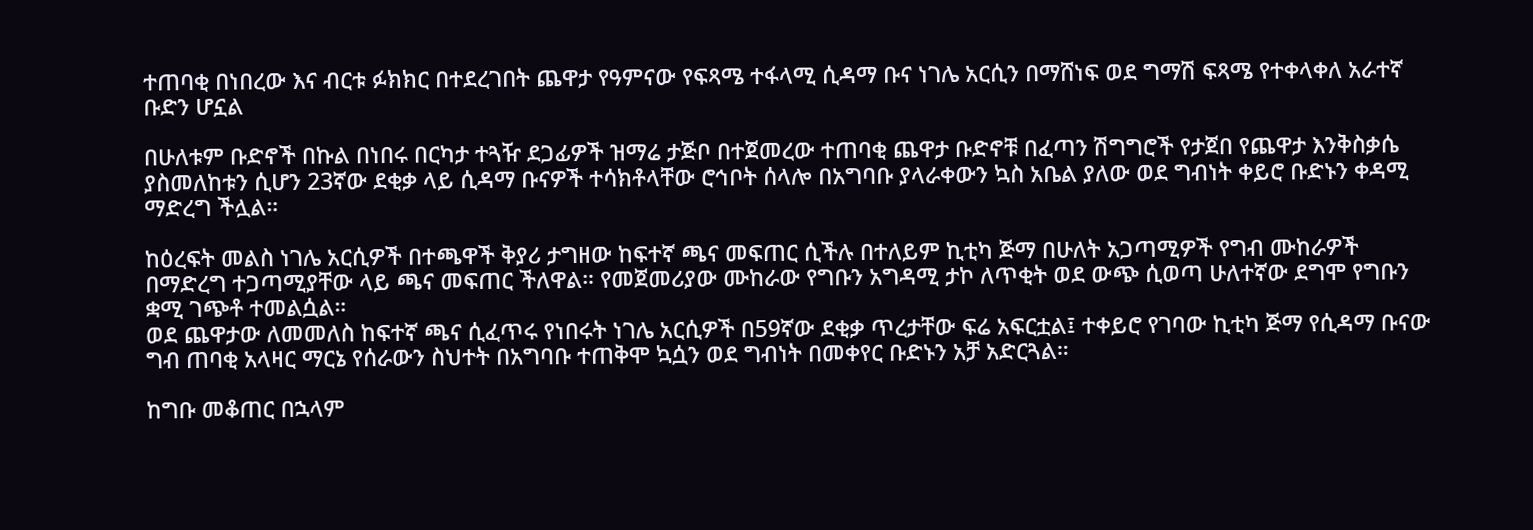ተጠባቂ በነበረው እና ብርቱ ፉክክር በተደረገበት ጨዋታ የዓምናው የፍጻሜ ተፋላሚ ሲዳማ ቡና ነገሌ አርሲን በማሸነፍ ወደ ግማሽ ፍጻሜ የተቀላቀለ አራተኛ ቡድን ሆኗል

በሁለቱም ቡድኖች በኩል በነበሩ በርካታ ተጓዥ ደጋፊዎች ዝማሬ ታጅቦ በተጀመረው ተጠባቂ ጨዋታ ቡድኖቹ በፈጣን ሽግግሮች የታጀበ የጨዋታ እንቅስቃሴ ያስመለከቱን ሲሆን 23ኛው ደቂቃ ላይ ሲዳማ ቡናዎች ተሳክቶላቸው ሮኅቦት ሰላሎ በአግባቡ ያላራቀውን ኳስ አቤል ያለው ወደ ግብነት ቀይሮ ቡድኑን ቀዳሚ ማድረግ ችሏል።

ከዕረፍት መልስ ነገሌ አርሲዎች በተጫዋች ቅያሪ ታግዘው ከፍተኛ ጫና መፍጠር ሲችሉ በተለይም ኪቲካ ጅማ በሁለት አጋጣሚዎች የግብ ሙከራዎች በማድረግ ተጋጣሚያቸው ላይ ጫና መፍጠር ችለዋል። የመጀመሪያው ሙከራው የግቡን አግዳሚ ታኮ ለጥቂት ወደ ውጭ ሲወጣ ሁለተኛው ደግሞ የግቡን ቋሚ ገጭቶ ተመልሷል።
ወደ ጨዋታው ለመመለስ ከፍተኛ ጫና ሲፈጥሩ የነበሩት ነገሌ አርሲዎች በ59ኛው ደቂቃ ጥረታቸው ፍሬ አፍርቷል፤ ተቀይሮ የገባው ኪቲካ ጅማ የሲዳማ ቡናው ግብ ጠባቂ አላዛር ማርኔ የሰራውን ስህተት በአግባቡ ተጠቅሞ ኳሷን ወደ ግብነት በመቀየር ቡድኑን አቻ አድርጓል።

ከግቡ መቆጠር በኋላም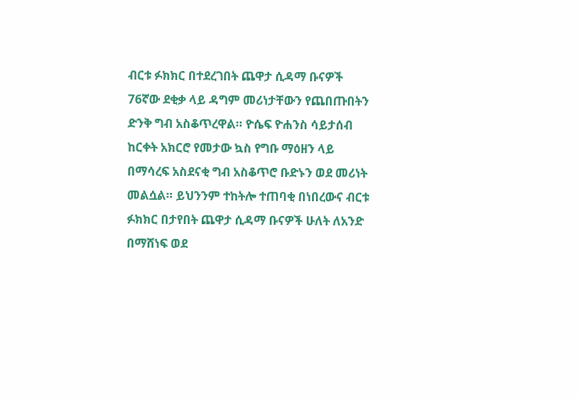ብርቱ ፉክክር በተደረገበት ጨዋታ ሲዳማ ቡናዎች 76ኛው ደቂቃ ላይ ዳግም መሪነታቸውን የጨበጡበትን ድንቅ ግብ አስቆጥረዋል። ዮሴፍ ዮሐንስ ሳይታሰብ ከርቀት አክርሮ የመታው ኳስ የግቡ ማዕዘን ላይ በማሳረፍ አስደናቂ ግብ አስቆጥሮ ቡድኑን ወደ መሪነት መልሷል። ይህንንም ተከትሎ ተጠባቂ በነበረውና ብርቱ ፉክክር በታየበት ጨዋታ ሲዳማ ቡናዎች ሁለት ለአንድ በማሸነፍ ወደ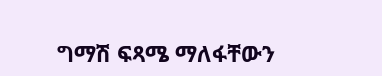ግማሽ ፍጻሜ ማለፋቸውን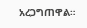አረጋግጠዋል።